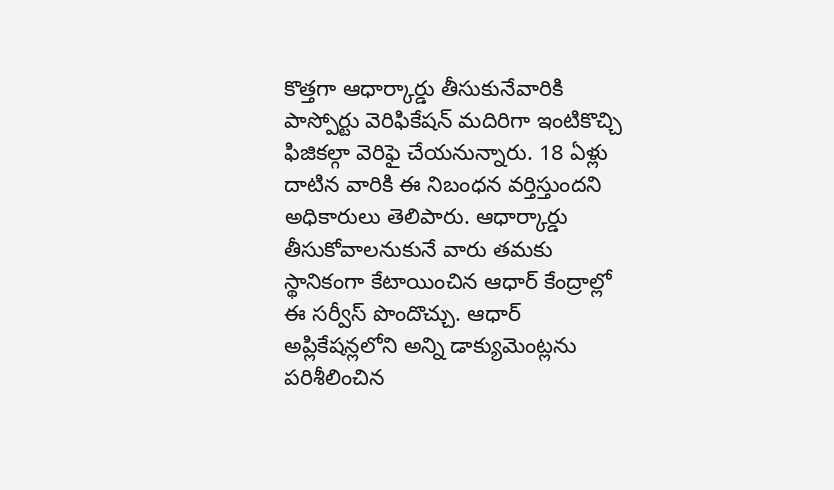కొత్తగా ఆధార్కార్డు తీసుకునేవారికి పాస్పోర్టు వెరిఫికేషన్ మదిరిగా ఇంటికొచ్చి ఫిజికల్గా వెరిఫై చేయనున్నారు. 18 ఏళ్లు దాటిన వారికి ఈ నిబంధన వర్తిస్తుందని అధికారులు తెలిపారు. ఆధార్కార్డు తీసుకోవాలనుకునే వారు తమకు స్థానికంగా కేటాయించిన ఆధార్ కేంద్రాల్లో ఈ సర్వీస్ పొందొచ్చు. ఆధార్ అప్లికేషన్లలోని అన్ని డాక్యుమెంట్లను పరిశీలించిన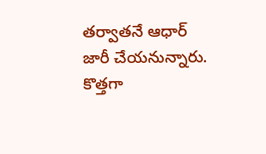తర్వాతనే ఆధార్ జారీ చేయనున్నారు.
కొత్తగా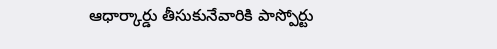ఆధార్కార్డు తీసుకునేవారికి పాస్పోర్టు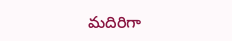మదిరిగా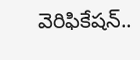వెరిఫికేషన్..